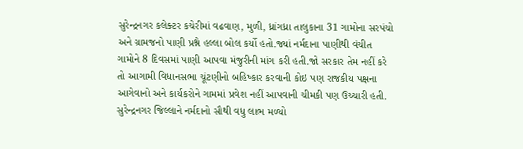સુરેન્દ્રનગર કલેક્ટર કચેરીમાં વઢવાણ, મુળી, ધ્રાંગધ્રા તાલુકાના 31 ગામોના સરપંચો અને ગ્રામજનો પાણી પ્રશ્ને હલ્લા બોલ કર્યો હતો.જ્યાં નર્મદાના પાણીથી વંચીત ગામોને 8 દિવસમાં પાણી આપવા મંજુરીની માંગ કરી હતી.જો સરકાર તેમ નહીં કરે તો આગામી વિધાનસભા ચૂંટણીનો બહિષ્કાર કરવાની કોઇ પણ રાજકીય પક્ષના આગેવાનો અને કાર્યકરોને ગામમાં પ્રવેશ નહીં આપવાની ચીમકી પણ ઉચ્ચારી હતી. સુરેન્દ્રનગર જિલ્લાને નર્મદાનો સૌથી વધુ લાભ મળ્યો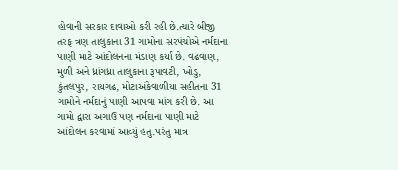હોવાની સરકાર દાવાઓ કરી રહી છે.ત્યારે બીજી તરફ ત્રણ તાલુકાના 31 ગામોના સરપંચોએ નર્મદાના પાણી માટે આંદોલનના મંડાણ કર્યા છે. વઢવાણ, મુળી અને ધ્રાંગધ્રા તાલુકાના રૂપાવટી, ખોડુ, કુંતલપુર, રાયગઢ, મોટાઅંકેવાળીયા સહીતના 31 ગામોને નર્મદાનું પાણી આપવા માંગ કરી છે. આ ગામો દ્વારા અગાઉ પણ નર્મદાના પાણી માટે આંદોલન કરવામાં આવ્યું હતુ.પરંતુ માત્ર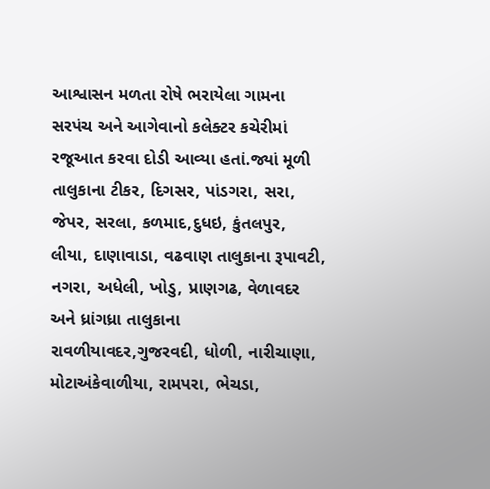આશ્વાસન મળતા રોષે ભરાયેલા ગામના સરપંચ અને આગેવાનો કલેક્ટર કચેરીમાં રજૂઆત કરવા દોડી આવ્યા હતાં.જ્યાં મૂળી તાલુકાના ટીકર, દિગસર, પાંડગરા, સરા, જેપર, સરલા, કળમાદ,દુધઇ, કુંતલપુર, લીયા, દાણાવાડા, વઢવાણ તાલુકાના રૂપાવટી, નગરા, અધેલી, ખોડુ, પ્રાણગઢ, વેળાવદર અને ધ્રાંગધ્રા તાલુકાના રાવળીયાવદર,ગુજરવદી, ધોળી, નારીચાણા, મોટાઅંકેવાળીયા, રામપરા, ભેચડા,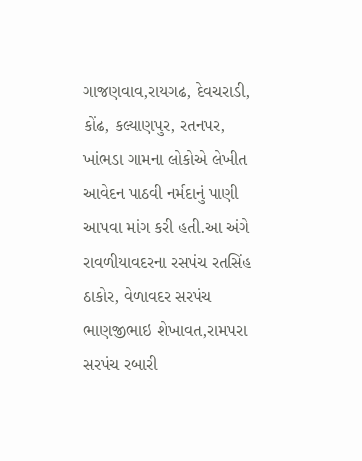ગાજણવાવ,રાયગઢ, દેવચરાડી, કોંઢ, કલ્યાણપુર, રતનપર, ખાંભડા ગામના લોકોએ લેખીત આવેદન પાઠવી નર્મદાનું પાણી આપવા માંગ કરી હતી.આ અંગે રાવળીયાવદરના રસપંચ રતસિંહ ઠાકોર, વેળાવદર સરપંચ ભાણજીભાઇ શેખાવત,રામપરા સરપંચ રબારી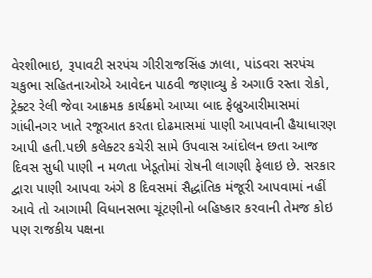વેરશીભાઇ, રૂપાવટી સરપંચ ગીરીરાજસિંહ ઝાલા, પાંડવરા સરપંચ ચકુભા સહિતનાઓએ આવેદન પાઠવી જણાવ્યુ કે અગાઉ રસ્તા રોકો, ટ્રેક્ટર રેલી જેવા આક્રમક કાર્યક્રમો આપ્યા બાદ ફેબ્રુઆરીમાસમાં ગાંધીનગર ખાતે રજૂઆત કરતા દોઢમાસમાં પાણી આપવાની હૈયાધારણ આપી હતી.પછી કલેક્ટર કચેરી સામે ઉપવાસ આંદોલન છતા આજ દિવસ સુધી પાણી ન મળતા ખેડૂતોમાં રોષની લાગણી ફેલાઇ છે. સરકાર દ્વારા પાણી આપવા અંગે 8 દિવસમાં સૈદ્ધાંતિક મંજૂરી આપવામાં નહીં આવે તો આગામી વિધાનસભા ચૂંટણીનો બહિષ્કાર કરવાની તેમજ કોઇ પણ રાજકીય પક્ષના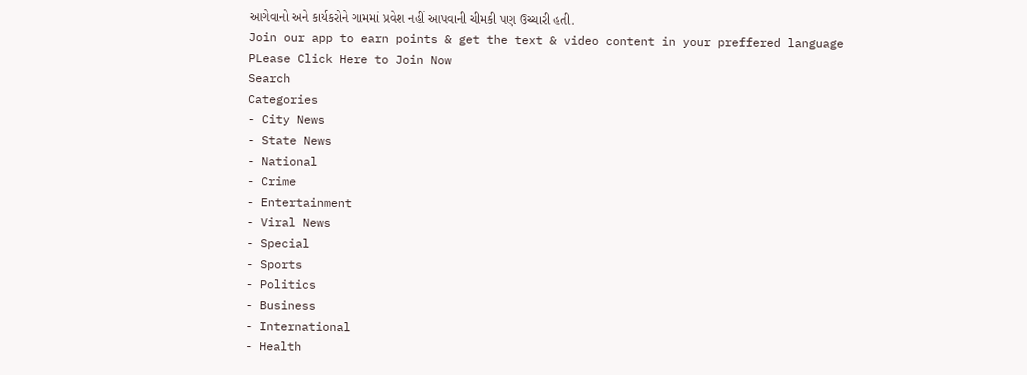આગેવાનો અને કાર્યકરોને ગામમાં પ્રવેશ નહીં આપવાની ચીમકી પણ ઉચ્ચારી હતી.
Join our app to earn points & get the text & video content in your preffered language
PLease Click Here to Join Now
Search
Categories
- City News
- State News
- National
- Crime
- Entertainment
- Viral News
- Special
- Sports
- Politics
- Business
- International
- Health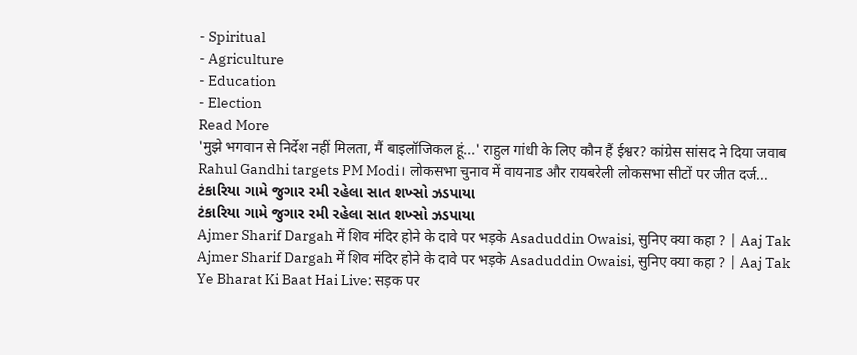- Spiritual
- Agriculture
- Education
- Election
Read More
'मुझे भगवान से निर्देश नहीं मिलता, मैं बाइलॉजिकल हूं...' राहुल गांधी के लिए कौन हैं ईश्वर? कांग्रेस सांसद ने दिया जवाब
Rahul Gandhi targets PM Modi। लोकसभा चुनाव में वायनाड और रायबरेली लोकसभा सीटों पर जीत दर्ज...
ટંકારિયા ગામે જુગાર રમી રહેલા સાત શખ્સો ઝડપાયા
ટંકારિયા ગામે જુગાર રમી રહેલા સાત શખ્સો ઝડપાયા
Ajmer Sharif Dargah में शिव मंदिर होने के दावे पर भड़के Asaduddin Owaisi, सुनिए क्या कहा ? | Aaj Tak
Ajmer Sharif Dargah में शिव मंदिर होने के दावे पर भड़के Asaduddin Owaisi, सुनिए क्या कहा ? | Aaj Tak
Ye Bharat Ki Baat Hai Live: सड़क पर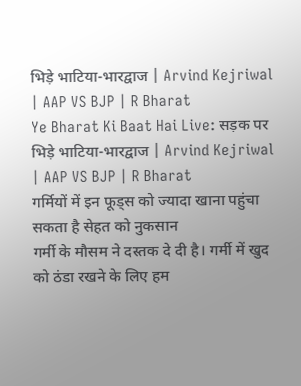भिड़े भाटिया-भारद्वाज | Arvind Kejriwal | AAP VS BJP | R Bharat
Ye Bharat Ki Baat Hai Live: सड़क पर भिड़े भाटिया-भारद्वाज | Arvind Kejriwal | AAP VS BJP | R Bharat
गर्मियों में इन फूड्स को ज्यादा खाना पहुंचा सकता है सेहत को नुकसान
गर्मी के मौसम ने दस्तक दे दी है। गर्मी में खुद को ठंडा रखने के लिए हम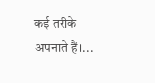कई तरीके अपनाते हैं।...